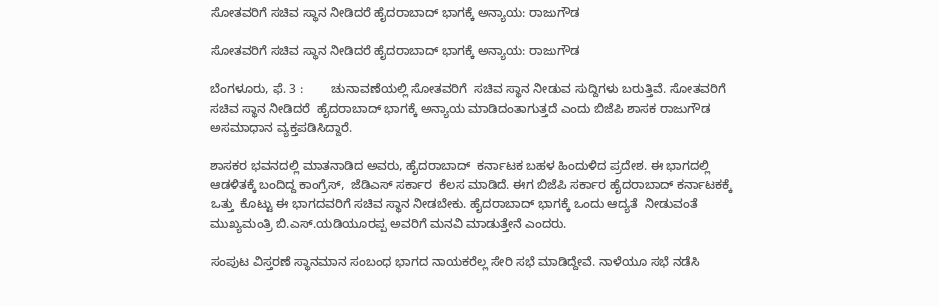ಸೋತವರಿಗೆ ಸಚಿವ ಸ್ಥಾನ ನೀಡಿದರೆ ಹೈದರಾಬಾದ್‌ ಭಾಗಕ್ಕೆ ಅನ್ಯಾಯ: ರಾಜುಗೌಡ

ಸೋತವರಿಗೆ ಸಚಿವ ಸ್ಥಾನ ನೀಡಿದರೆ ಹೈದರಾಬಾದ್‌ ಭಾಗಕ್ಕೆ ಅನ್ಯಾಯ: ರಾಜುಗೌಡ

ಬೆಂಗಳೂರು, ಫೆ. 3 :        ಚುನಾವಣೆಯಲ್ಲಿ ಸೋತವರಿಗೆ  ಸಚಿವ ಸ್ಥಾನ ನೀಡುವ ಸುದ್ದಿಗಳು ಬರುತ್ತಿವೆ. ಸೋತವರಿಗೆ ಸಚಿವ ಸ್ಥಾನ ನೀಡಿದರೆ  ಹೈದರಾಬಾದ್ ಭಾಗಕ್ಕೆ ಅನ್ಯಾಯ ಮಾಡಿದಂತಾಗುತ್ತದೆ ಎಂದು ಬಿಜೆಪಿ ಶಾಸಕ ರಾಜುಗೌಡ  ಅಸಮಾಧಾನ ವ್ಯಕ್ತಪಡಿಸಿದ್ದಾರೆ.

ಶಾಸಕರ ಭವನದಲ್ಲಿ ಮಾತನಾಡಿದ ಅವರು, ಹೈದರಾಬಾದ್  ಕರ್ನಾಟಕ ಬಹಳ ಹಿಂದುಳಿದ ಪ್ರದೇಶ. ಈ ಭಾಗದಲ್ಲಿ ಆಡಳಿತಕ್ಕೆ ಬಂದಿದ್ದ ಕಾಂಗ್ರೆಸ್,  ಜೆಡಿಎಸ್ ಸರ್ಕಾರ  ಕೆಲಸ ಮಾಡಿದೆ. ಈಗ ಬಿಜೆಪಿ ಸರ್ಕಾರ ಹೈದರಾಬಾದ್ ಕರ್ನಾಟಕಕ್ಕೆ ಒತ್ತು  ಕೊಟ್ಟು ಈ ಭಾಗದವರಿಗೆ ಸಚಿವ ಸ್ಥಾನ ನೀಡಬೇಕು. ಹೈದರಾಬಾದ್ ಭಾಗಕ್ಕೆ ಒಂದು ಆದ್ಯತೆ  ನೀಡುವಂತೆ ಮುಖ್ಯಮಂತ್ರಿ ಬಿ.ಎಸ್.ಯಡಿಯೂರಪ್ಪ ಅವರಿಗೆ ಮನವಿ ಮಾಡುತ್ತೇನೆ ಎಂದರು.

ಸಂಪುಟ ವಿಸ್ತರಣೆ ಸ್ಥಾನಮಾನ ಸಂಬಂಧ ಭಾಗದ ನಾಯಕರೆಲ್ಲ ಸೇರಿ ಸಭೆ ಮಾಡಿದ್ದೇವೆ. ನಾಳೆಯೂ ಸಭೆ ನಡೆಸಿ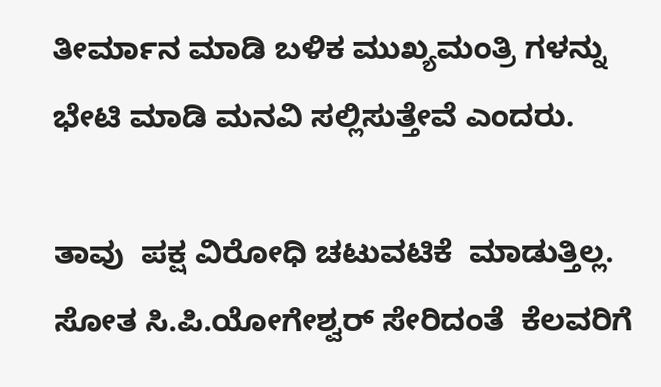ತೀರ್ಮಾನ ಮಾಡಿ ಬಳಿಕ ಮುಖ್ಯಮಂತ್ರಿ ಗಳನ್ನು ಭೇಟಿ ಮಾಡಿ ಮನವಿ ಸಲ್ಲಿಸುತ್ತೇವೆ ಎಂದರು.

ತಾವು  ಪಕ್ಷ ವಿರೋಧಿ ಚಟುವಟಿಕೆ  ಮಾಡುತ್ತಿಲ್ಲ. ಸೋತ ಸಿ‌.ಪಿ.ಯೋಗೇಶ್ವರ್ ಸೇರಿದಂತೆ  ಕೆಲವರಿಗೆ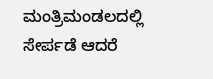ಮಂತ್ರಿಮಂಡಲದಲ್ಲಿ ಸೇರ್ಪಡೆ ಆದರೆ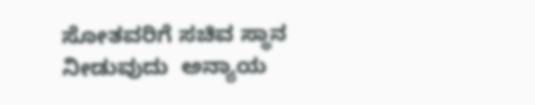ಸೋತವರಿಗೆ ಸಚಿವ ಸ್ಥಾನ ನೀಡುವುದು  ಅನ್ಯಾಯ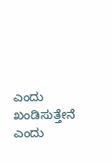ಎಂದು ಖಂಡಿಸುತ್ತೇನೆ ಎಂದು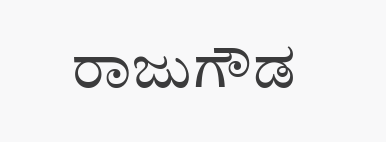ರಾಜುಗೌಡ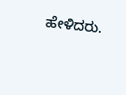ಹೇಳಿದರು.